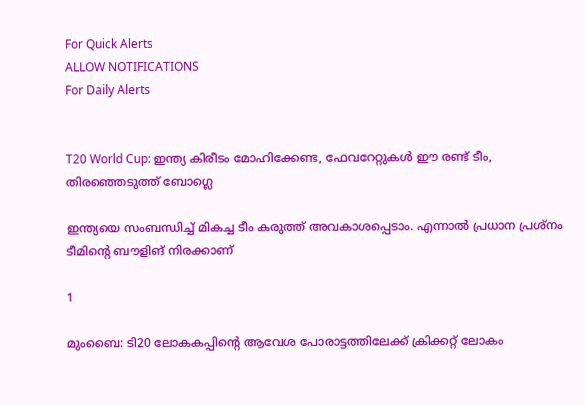For Quick Alerts
ALLOW NOTIFICATIONS
For Daily Alerts


T20 World Cup: ഇന്ത്യ കിരീടം മോഹിക്കേണ്ട, ഫേവറേറ്റുകള്‍ ഈ രണ്ട് ടീം, തിരഞ്ഞെടുത്ത് ബോഗ്ലെ

ഇന്ത്യയെ സംബന്ധിച്ച് മികച്ച ടീം കരുത്ത് അവകാശപ്പെടാം. എന്നാല്‍ പ്രധാന പ്രശ്‌നം ടീമിന്റെ ബൗളിങ് നിരക്കാണ്

1

മുംബൈ: ടി20 ലോകകപ്പിന്റെ ആവേശ പോരാട്ടത്തിലേക്ക് ക്രിക്കറ്റ് ലോകം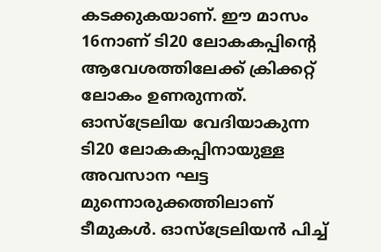കടക്കുകയാണ്. ഈ മാസം 16നാണ് ടി20 ലോകകപ്പിന്റെ ആവേശത്തിലേക്ക് ക്രിക്കറ്റ് ലോകം ഉണരുന്നത്. ഓസ്‌ട്രേലിയ വേദിയാകുന്ന ടി20 ലോകകപ്പിനായുള്ള അവസാന ഘട്ട മുന്നൊരുക്കത്തിലാണ് ടീമുകള്‍. ഓസ്‌ട്രേലിയന്‍ പിച്ച്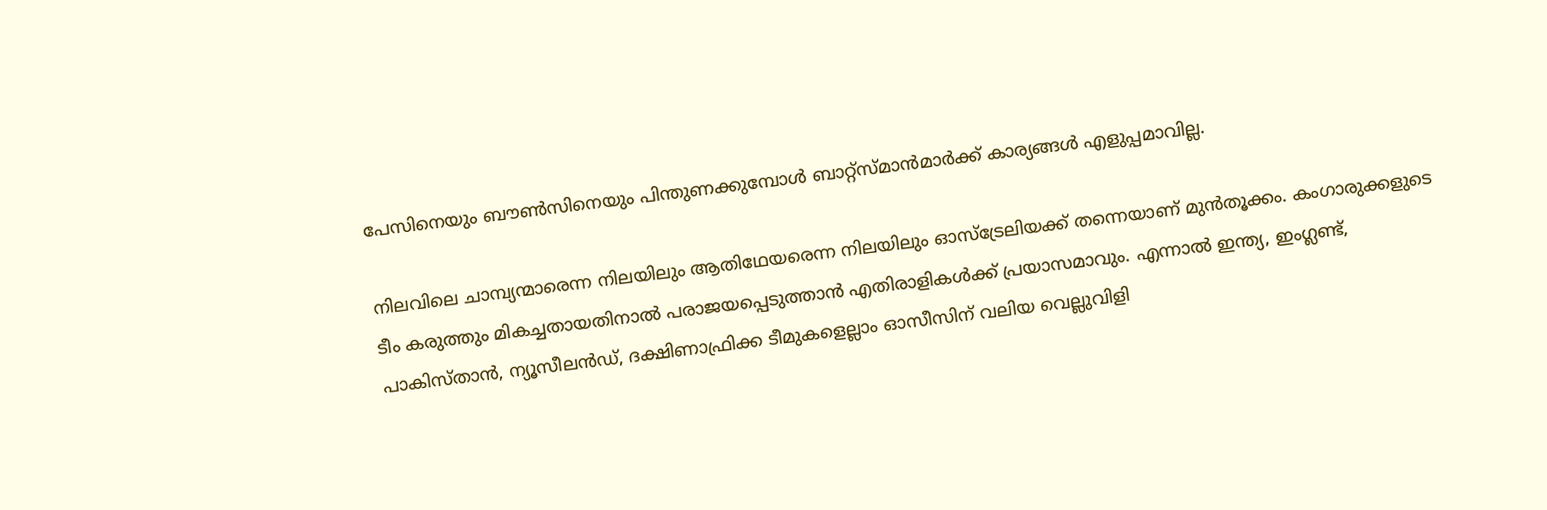പേസിനെയും ബൗണ്‍സിനെയും പിന്തുണക്കുമ്പോള്‍ ബാറ്റ്‌സ്മാന്‍മാര്‍ക്ക് കാര്യങ്ങള്‍ എളുപ്പമാവില്ല.

നിലവിലെ ചാമ്പ്യന്മാരെന്ന നിലയിലും ആതിഥേയരെന്ന നിലയിലും ഓസ്‌ട്രേലിയക്ക് തന്നെയാണ് മുന്‍തൂക്കം. കംഗാരുക്കളുടെ ടീം കരുത്തും മികച്ചതായതിനാല്‍ പരാജയപ്പെടുത്താന്‍ എതിരാളികള്‍ക്ക് പ്രയാസമാവും. എന്നാല്‍ ഇന്ത്യ, ഇംഗ്ലണ്ട്, പാകിസ്താന്‍, ന്യൂസീലന്‍ഡ്, ദക്ഷിണാഫ്രിക്ക ടീമുകളെല്ലാം ഓസീസിന് വലിയ വെല്ലുവിളി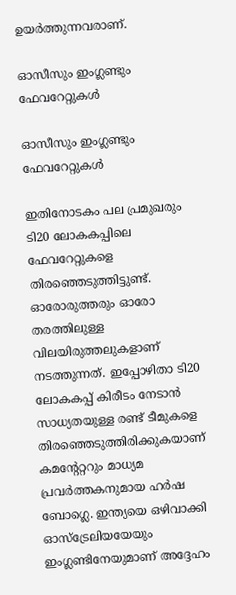ഉയര്‍ത്തുന്നവരാണ്.

ഓസീസും ഇംഗ്ലണ്ടും ഫേവറേറ്റുകള്‍

ഓസീസും ഇംഗ്ലണ്ടും ഫേവറേറ്റുകള്‍

ഇതിനോടകം പല പ്രമുഖരും ടി20 ലോകകപ്പിലെ ഫേവറേറ്റുകളെ തിരഞ്ഞെടുത്തിട്ടുണ്ട്. ഓരോരുത്തരും ഓരോ തരത്തിലുള്ള വിലയിരുത്തലുകളാണ് നടത്തുന്നത്. ഇപ്പോഴിതാ ടി20 ലോകകപ്പ് കിരീടം നേടാന്‍ സാധ്യതയുള്ള രണ്ട് ടീമുകളെ തിരഞ്ഞെടുത്തിരിക്കുകയാണ് കമന്റേറ്ററും മാധ്യമ പ്രവര്‍ത്തകനുമായ ഹര്‍ഷ ബോഗ്ലെ. ഇന്ത്യയെ ഒഴിവാക്കി ഓസ്‌ട്രേലിയയേയും ഇംഗ്ലണ്ടിനേയുമാണ് അദ്ദേഹം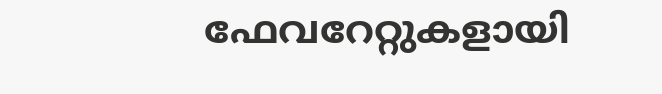ഫേവറേറ്റുകളായി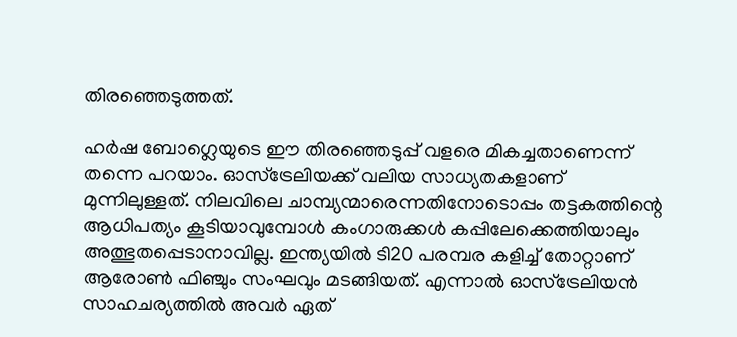തിരഞ്ഞെടുത്തത്.

ഹര്‍ഷ ബോഗ്ലെയുടെ ഈ തിരഞ്ഞെടുപ്പ് വളരെ മികച്ചതാണെന്ന് തന്നെ പറയാം. ഓസ്‌ട്രേലിയക്ക് വലിയ സാധ്യതകളാണ് മുന്നിലുള്ളത്. നിലവിലെ ചാമ്പ്യന്മാരെന്നതിനോടൊപ്പം തട്ടകത്തിന്റെ ആധിപത്യം കൂടിയാവുമ്പോള്‍ കംഗാരുക്കള്‍ കപ്പിലേക്കെത്തിയാലും അത്ഭുതപ്പെടാനാവില്ല. ഇന്ത്യയില്‍ ടി20 പരമ്പര കളിച്ച് തോറ്റാണ് ആരോണ്‍ ഫിഞ്ചും സംഘവും മടങ്ങിയത്. എന്നാല്‍ ഓസ്‌ട്രേലിയന്‍ സാഹചര്യത്തില്‍ അവര്‍ ഏത്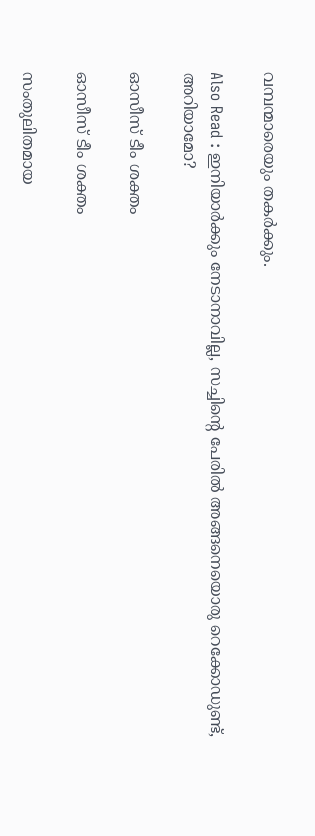വമ്പന്മാരെയും തകര്‍ക്കും.

Also Read : ഇനിയാര്‍ക്കും നേടാനാവില്ല, സച്ചിന്റെ പേരില്‍ അങ്ങനെയൊരു റെക്കോഡുണ്ട്, അറിയാമോ?

ഓസീസ് ടീം ശക്തം

ഓസീസ് ടീം ശക്തം

സംതുലിതമായ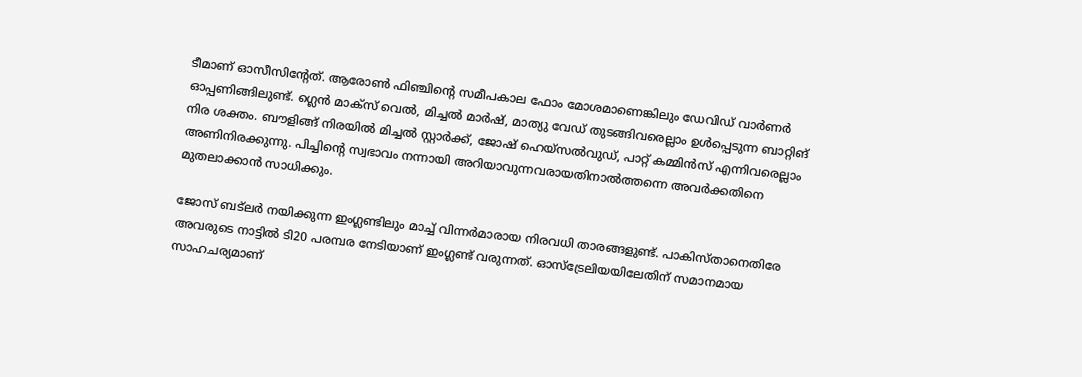ടീമാണ് ഓസീസിന്റേത്. ആരോണ്‍ ഫിഞ്ചിന്റെ സമീപകാല ഫോം മോശമാണെങ്കിലും ഡേവിഡ് വാര്‍ണര്‍ ഓപ്പണിങ്ങിലുണ്ട്. ഗ്ലെന്‍ മാക്‌സ് വെല്‍, മിച്ചല്‍ മാര്‍ഷ്, മാത്യു വേഡ് തുടങ്ങിവരെല്ലാം ഉള്‍പ്പെടുന്ന ബാറ്റിങ് നിര ശക്തം. ബൗളിങ്ങ് നിരയില്‍ മിച്ചല്‍ സ്റ്റാര്‍ക്ക്, ജോഷ് ഹെയ്‌സല്‍വുഡ്, പാറ്റ് കമ്മിന്‍സ് എന്നിവരെല്ലാം അണിനിരക്കുന്നു. പിച്ചിന്റെ സ്വഭാവം നന്നായി അറിയാവുന്നവരായതിനാല്‍ത്തന്നെ അവര്‍ക്കതിനെ മുതലാക്കാന്‍ സാധിക്കും.

ജോസ് ബട്‌ലര്‍ നയിക്കുന്ന ഇംഗ്ലണ്ടിലും മാച്ച് വിന്നര്‍മാരായ നിരവധി താരങ്ങളുണ്ട്. പാകിസ്താനെതിരേ അവരുടെ നാട്ടില്‍ ടി20 പരമ്പര നേടിയാണ് ഇംഗ്ലണ്ട് വരുന്നത്. ഓസ്‌ട്രേലിയയിലേതിന് സമാനമായ സാഹചര്യമാണ്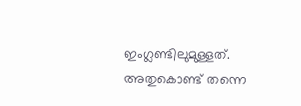ഇംഗ്ലണ്ടിലുമുള്ളത്. അതുകൊണ്ട് തന്നെ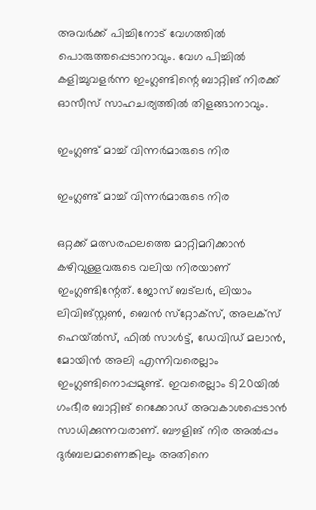അവര്‍ക്ക് പിച്ചിനോട് വേഗത്തില്‍ പൊരുത്തപ്പെടാനാവും. വേഗ പിച്ചില്‍ കളിച്ചുവളര്‍ന്ന ഇംഗ്ലണ്ടിന്റെ ബാറ്റിങ് നിരക്ക് ഓസീസ് സാഹചര്യത്തില്‍ തിളങ്ങാനാവും.

ഇംഗ്ലണ്ട് മാച്ച് വിന്നര്‍മാരുടെ നിര

ഇംഗ്ലണ്ട് മാച്ച് വിന്നര്‍മാരുടെ നിര

ഒറ്റക്ക് മത്സരഫലത്തെ മാറ്റിമറിക്കാന്‍ കഴിവുള്ളവരുടെ വലിയ നിരയാണ് ഇംഗ്ലണ്ടിന്റേത്. ജോസ് ബട്‌ലര്‍, ലിയാം ലിവിങ്‌സ്റ്റണ്‍, ബെന്‍ സ്‌റ്റോക്‌സ്, അലക്‌സ് ഹെയ്ല്‍സ്, ഫില്‍ സാള്‍ട്ട്, ഡേവിഡ് മലാന്‍, മോയിന്‍ അലി എന്നിവരെല്ലാം ഇംഗ്ലണ്ടിനൊപ്പമുണ്ട്. ഇവരെല്ലാം ടി20യില്‍ ഗംഭീര ബാറ്റിങ് റെക്കോഡ് അവകാശപ്പെടാന്‍ സാധിക്കുന്നവരാണ്. ബൗളിങ് നിര അല്‍പ്പം ദുര്‍ബലമാണെങ്കിലും അതിനെ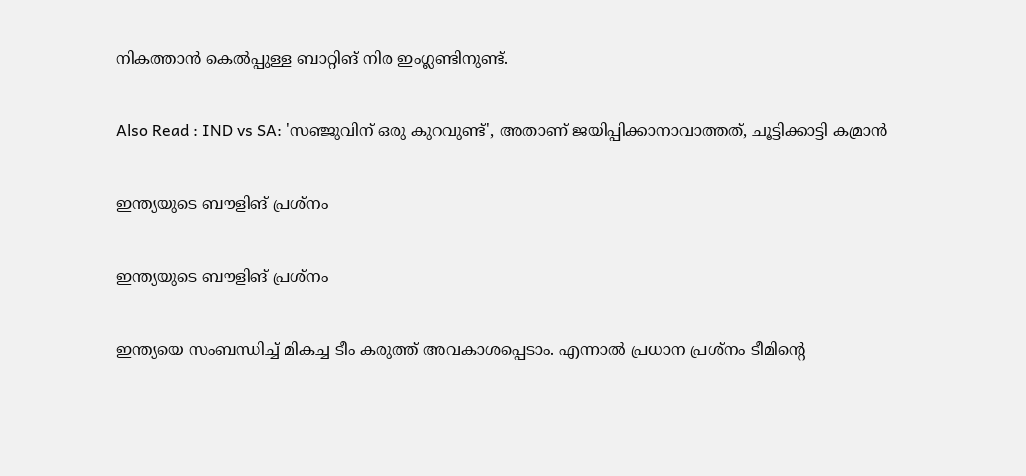നികത്താന്‍ കെല്‍പ്പുള്ള ബാറ്റിങ് നിര ഇംഗ്ലണ്ടിനുണ്ട്.

Also Read : IND vs SA: 'സഞ്ജുവിന് ഒരു കുറവുണ്ട്', അതാണ് ജയിപ്പിക്കാനാവാത്തത്, ചൂട്ടിക്കാട്ടി കമ്രാന്‍

ഇന്ത്യയുടെ ബൗളിങ് പ്രശ്‌നം

ഇന്ത്യയുടെ ബൗളിങ് പ്രശ്‌നം

ഇന്ത്യയെ സംബന്ധിച്ച് മികച്ച ടീം കരുത്ത് അവകാശപ്പെടാം. എന്നാല്‍ പ്രധാന പ്രശ്‌നം ടീമിന്റെ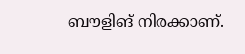ബൗളിങ് നിരക്കാണ്.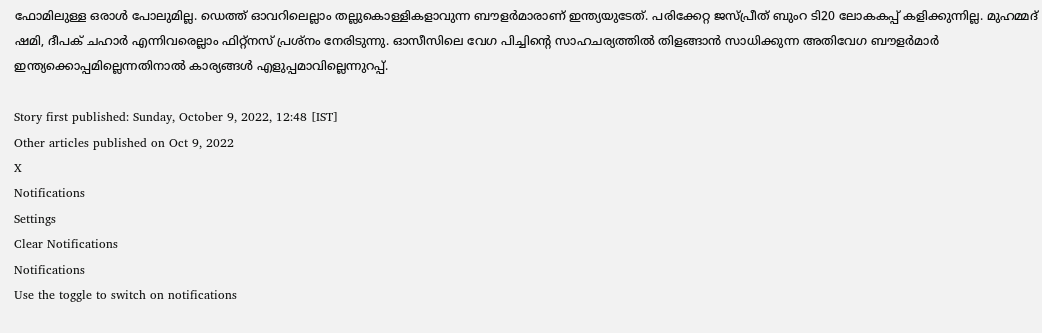ഫോമിലുള്ള ഒരാള്‍ പോലുമില്ല. ഡെത്ത് ഓവറിലെല്ലാം തല്ലുകൊള്ളികളാവുന്ന ബൗളര്‍മാരാണ് ഇന്ത്യയുടേത്. പരിക്കേറ്റ ജസ്പ്രീത് ബുംറ ടി20 ലോകകപ്പ് കളിക്കുന്നില്ല. മുഹമ്മദ് ഷമി, ദീപക് ചഹാര്‍ എന്നിവരെല്ലാം ഫിറ്റ്‌നസ് പ്രശ്‌നം നേരിടുന്നു. ഓസീസിലെ വേഗ പിച്ചിന്റെ സാഹചര്യത്തില്‍ തിളങ്ങാന്‍ സാധിക്കുന്ന അതിവേഗ ബൗളര്‍മാര്‍ ഇന്ത്യക്കൊപ്പമില്ലെന്നതിനാല്‍ കാര്യങ്ങള്‍ എളുപ്പമാവില്ലെന്നുറപ്പ്.

Story first published: Sunday, October 9, 2022, 12:48 [IST]
Other articles published on Oct 9, 2022
X
Notifications
Settings
Clear Notifications
Notifications
Use the toggle to switch on notifications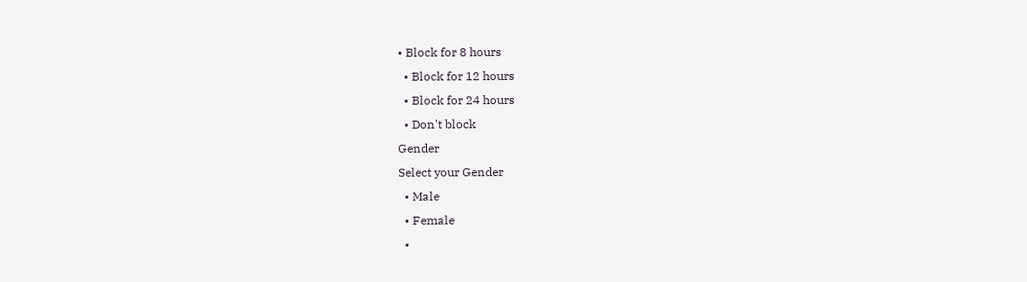• Block for 8 hours
  • Block for 12 hours
  • Block for 24 hours
  • Don't block
Gender
Select your Gender
  • Male
  • Female
  •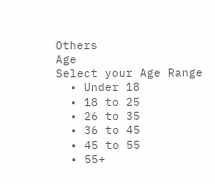Others
Age
Select your Age Range
  • Under 18
  • 18 to 25
  • 26 to 35
  • 36 to 45
  • 45 to 55
  • 55+